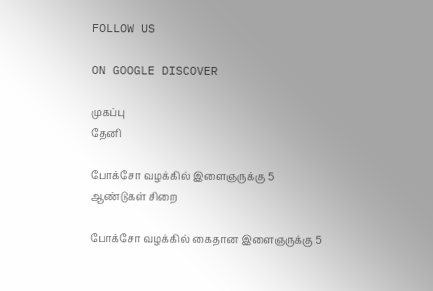FOLLOW US

ON GOOGLE DISCOVER

முகப்பு
தேனி

போக்சோ வழக்கில் இளைஞருக்கு 5 ஆண்டுகள் சிறை

போக்சோ வழக்கில் கைதான இளைஞருக்கு 5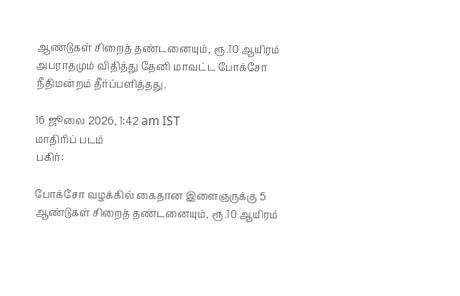ஆண்டுகள் சிறைத் தண்டனையும், ரூ.10 ஆயிரம் அபராதமும் விதித்து தேனி மாவட்ட போக்சோ நீதிமன்றம் தீர்ப்பளித்தது.

16 ஜூலை 2026, 1:42 am IST
மாதிரிப் படம்
பகிர்:

போக்சோ வழக்கில் கைதான இளைஞருக்கு 5 ஆண்டுகள் சிறைத் தண்டனையும், ரூ.10 ஆயிரம்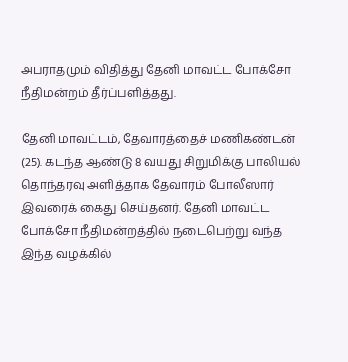அபராதமும் விதித்து தேனி மாவட்ட போக்சோ நீதிமன்றம் தீர்ப்பளித்தது.

தேனி மாவட்டம், தேவாரத்தைச் மணிகண்டன் (25). கடந்த ஆண்டு 8 வயது சிறுமிக்கு பாலியல் தொந்தரவு அளித்தாக தேவாரம் போலீஸார் இவரைக் கைது செய்தனர். தேனி மாவட்ட போக்சோ நீதிமன்றத்தில் நடைபெற்று வந்த இந்த வழக்கில்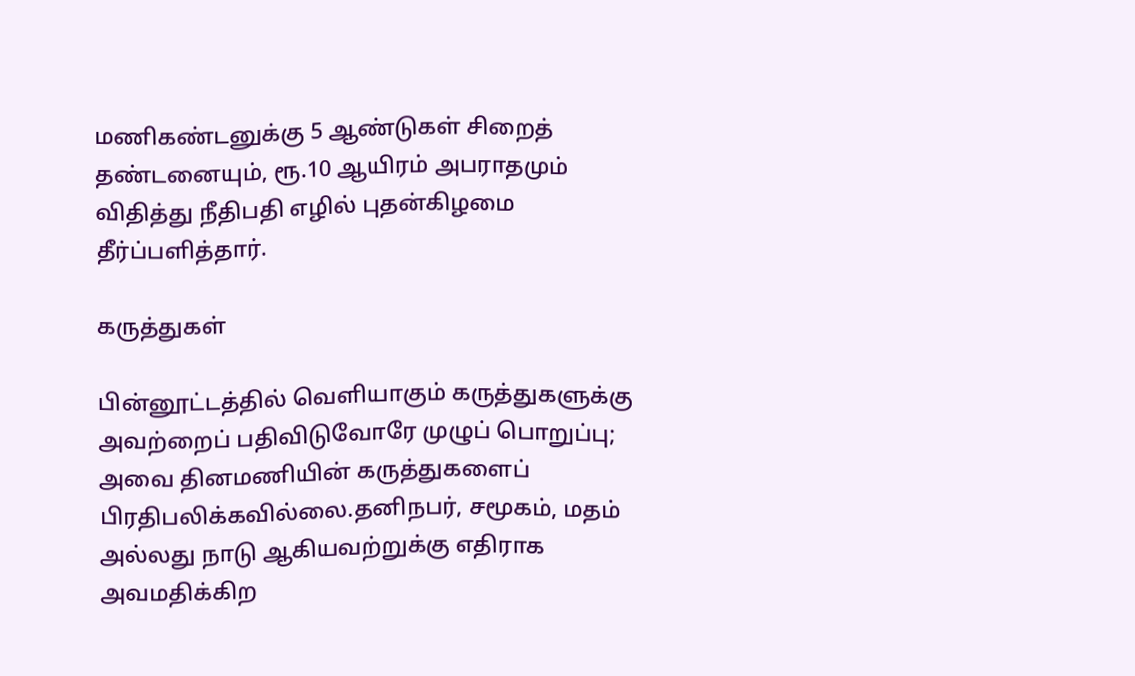மணிகண்டனுக்கு 5 ஆண்டுகள் சிறைத் தண்டனையும், ரூ.10 ஆயிரம் அபராதமும் விதித்து நீதிபதி எழில் புதன்கிழமை தீர்ப்பளித்தார்.

கருத்துகள்

பின்னூட்டத்தில் வெளியாகும் கருத்துகளுக்கு அவற்றைப் பதிவிடுவோரே முழுப் பொறுப்பு; அவை தினமணியின் கருத்துகளைப் பிரதிபலிக்கவில்லை.தனிநபர், சமூகம், மதம் அல்லது நாடு ஆகியவற்றுக்கு எதிராக அவமதிக்கிற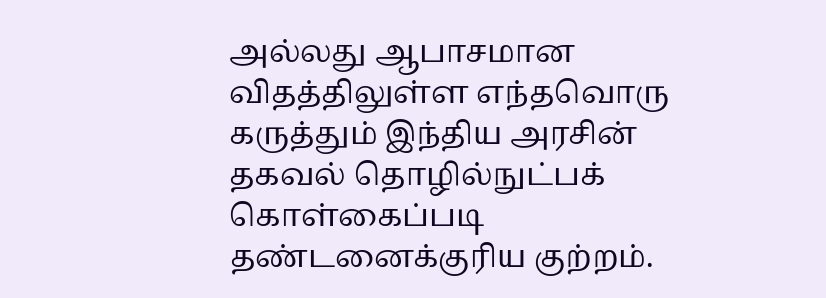அல்லது ஆபாசமான விதத்திலுள்ள எந்தவொரு கருத்தும் இந்திய அரசின் தகவல் தொழில்நுட்பக் கொள்கைப்படி தண்டனைக்குரிய குற்றம்.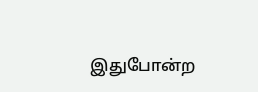இதுபோன்ற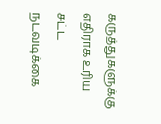கருத்துகளுக்கு எதிராக உரிய சட்ட நடவடிக்கை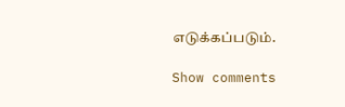எடுக்கப்படும்.

Show comments